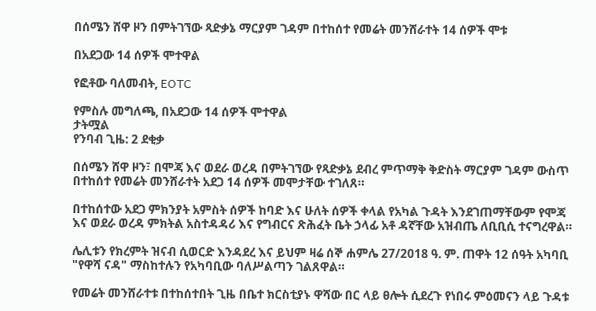በሰሜን ሸዋ ዞን በምትገኘው ጻድቃኔ ማርያም ገዳም በተከሰተ የመሬት መንሸራተት 14 ሰዎች ሞቱ

በአደጋው 14 ሰዎች ሞተዋል

የፎቶው ባለመብት, EOTC

የምስሉ መግለጫ, በአደጋው 14 ሰዎች ሞተዋል
ታትሟል
የንባብ ጊዜ: 2 ደቂቃ

በሰሜን ሸዋ ዞን፣ በሞጃ እና ወደራ ወረዳ በምትገኘው የጻድቃኔ ደብረ ምጥማቅ ቅድስት ማርያም ገዳም ውስጥ በተከሰተ የመሬት መንሸራተት አደጋ 14 ሰዎች መሞታቸው ተገለጸ።

በተከሰተው አደጋ ምክንያት አምስት ሰዎች ከባድ እና ሁለት ሰዎች ቀላል የአካል ጉዳት እንደገጠማቸውም የሞጃ እና ወደራ ወረዳ ምክትል አስተዳዳሪ እና የግብርና ጽሕፈት ቤት ኃላፊ አቶ ዳኛቸው አዝብጤ ለቢቢሲ ተናግረዋል።

ሌሊቱን የክረምት ዝናብ ሲወርድ እንዳደረ እና ይህም ዛሬ ሰኞ ሐምሌ 27/2018 ዓ. ም. ጠዋት 12 ሰዓት አካባቢ "የዋሻ ናዳ" ማስከተሉን የአካባቢው ባለሥልጣን ገልጸዋል።

የመሬት መንሸራተቱ በተከሰተበት ጊዜ በቤተ ክርስቲያኑ ዋሻው በር ላይ ፀሎት ሲደረጉ የነበሩ ምዕመናን ላይ ጉዳቱ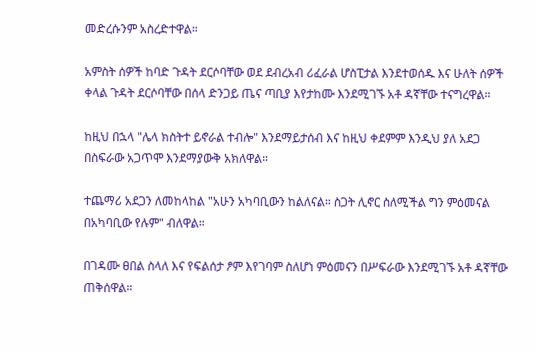መድረሱንም አስረድተዋል።

አምስት ሰዎች ከባድ ጉዳት ደርሶባቸው ወደ ደብረአብ ሪፈራል ሆስፒታል እንደተወሰዱ እና ሁለት ሰዎች ቀላል ጉዳት ደርሶባቸው በሰላ ድንጋይ ጤና ጣቢያ እየታከሙ እንደሚገኙ አቶ ዳኛቸው ተናግረዋል።

ከዚህ በኋላ "ሌላ ክስትተ ይኖራል ተብሎ" እንደማይታሰብ እና ከዚህ ቀደምም እንዲህ ያለ አደጋ በስፍራው አጋጥሞ እንደማያውቅ አክለዋል።

ተጨማሪ አደጋን ለመከላከል "አሁን አካባቢውን ከልለናል። ስጋት ሊኖር ስለሚችል ግን ምዕመናል በአካባቢው የሉም" ብለዋል።

በገዳሙ ፀበል ስላለ እና የፍልሰታ ፆም እየገባም ስለሆነ ምዕመናን በሥፍራው እንደሚገኙ አቶ ዳኛቸው ጠቅሰዋል።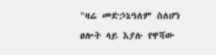"ዛሬ መድኃኔዓለም ስለሆነ ፀሎት ላይ እያሉ የዋሻው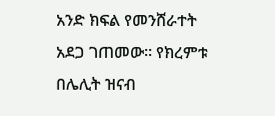አንድ ክፍል የመንሸራተት አደጋ ገጠመው። የክረምቱ በሌሊት ዝናብ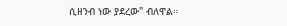ሲዘንብ ነው ያደረው" ብለዋል።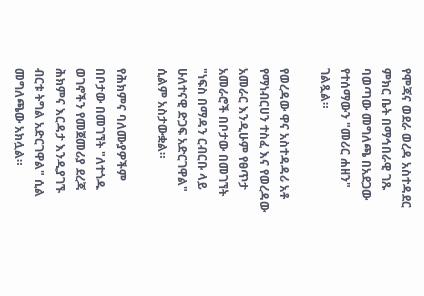የሞጃና ወደራ ወረዳ አስተዳደር ምክር ቤት በማኅበራዊ ገጹ ባወጣው መግለጫ በአደጋው የተሰማውን "መሪር ሐዘን" ገልጿል።

የወረዳው ዋና አስተዳዳሪ አቶ የማነብርሀን ተስፈ እና የወረዳው አመራር እንዲሁም የፀጥታ አመራሮች በቦታው በመገኘት "ነፍስ በማዳን ርብርቡ ላይ ሁለተናዊ ድጋፍ አድርገዋል" ሲልም አስታውቋል።

የሕክምና ባለሙያዎችም በቦታው በመገኘት "ለተጎዱ ወገኖችን የመጀመሪያ ደረጃ ሕክምና እርዳታ እንዲያገኙ ብርቱ ትግል አድርገዋል" ሲል መግለጫው አክሏል።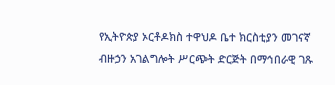የኢትዮጵያ ኦርቶዶክስ ተዋህዶ ቤተ ክርስቲያን መገናኛ ብዙኃን አገልግሎት ሥርጭት ድርጅት በማኅበራዊ ገጹ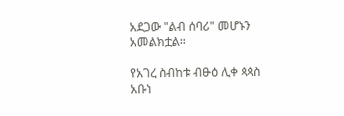አደጋው "ልብ ሰባሪ" መሆኑን አመልክቷል።

የአገረ ስብከቱ ብፁዕ ሊቀ ጳጳስ አቡነ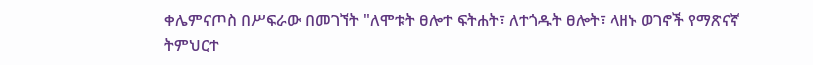ቀሌምናጦስ በሥፍራው በመገኘት "ለሞቱት ፀሎተ ፍትሐት፣ ለተጎዱት ፀሎት፣ ላዘኑ ወገኖች የማጽናኛ ትምህርተ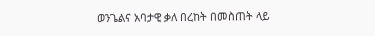ወንጌልና አባታዊ ቃለ በረከት በመስጠት ላይ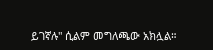ይገኛሉ" ሲልም መግለጫው አክሏል።